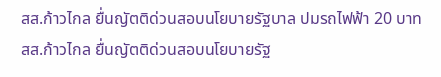สส.ก้าวไกล ยื่นญัตติด่วนสอบนโยบายรัฐบาล ปมรถไฟฟ้า 20 บาท
สส.ก้าวไกล ยื่นญัตติด่วนสอบนโยบายรัฐ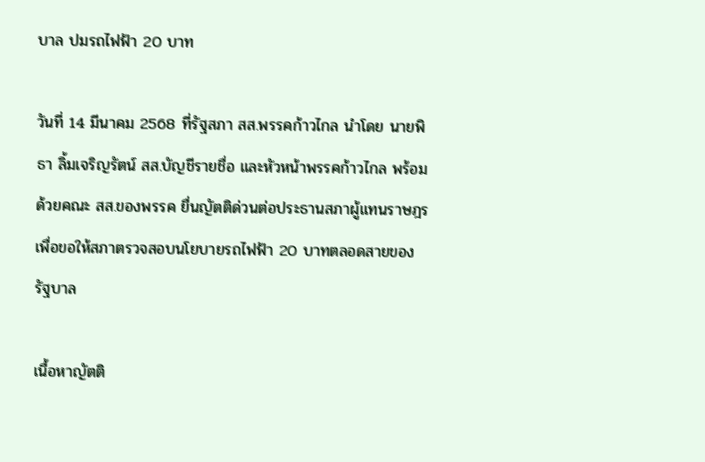บาล ปมรถไฟฟ้า 20 บาท

วันที่ 14 มีนาคม 2568 ที่รัฐสภา สส.พรรคก้าวไกล นำโดย นายพิธา ลิ้มเจริญรัตน์ สส.บัญชีรายชื่อ และหัวหน้าพรรคก้าวไกล พร้อมด้วยคณะ สส.ของพรรค ยื่นญัตติด่วนต่อประธานสภาผู้แทนราษฎร เพื่อขอให้สภาตรวจสอบนโยบายรถไฟฟ้า 20 บาทตลอดสายของรัฐบาล

เนื้อหาญัตติ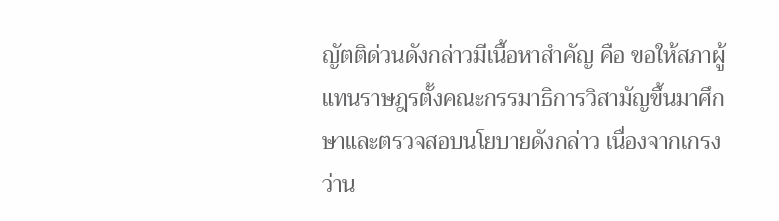ญัตติด่วนดังกล่าวมีเนื้อหาสำคัญ คือ ขอให้สภาผู้แทนราษฎรตั้งคณะกรรมาธิการวิสามัญขึ้นมาศึกษาและตรวจสอบนโยบายดังกล่าว เนื่องจากเกรงว่าน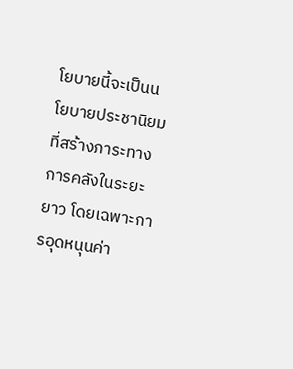โยบายนี้จะเป็นนโยบายประชานิยมที่สร้างภาระทางการคลังในระยะยาว โดยเฉพาะการอุดหนุนค่า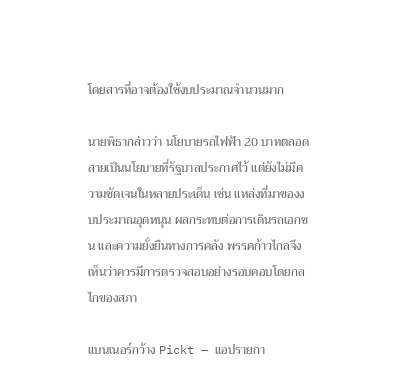โดยสารที่อาจต้องใช้งบประมาณจำนวนมาก

นายพิธากล่าวว่า นโยบายรถไฟฟ้า 20 บาทตลอดสายเป็นนโยบายที่รัฐบาลประกาศไว้ แต่ยังไม่มีความชัดเจนในหลายประเด็น เช่น แหล่งที่มาของงบประมาณอุดหนุน ผลกระทบต่อการเดินรถเอกชน และความยั่งยืนทางการคลัง พรรคก้าวไกลจึงเห็นว่าควรมีการตรวจสอบอย่างรอบคอบโดยกลไกของสภา

แบนเนอร์กว้าง Pickt — แอปรายกา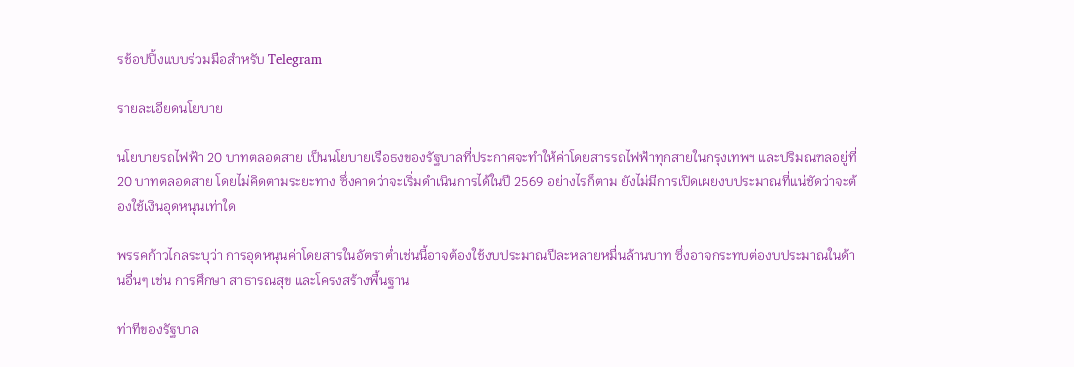รช้อปปิ้งแบบร่วมมือสำหรับ Telegram

รายละเอียดนโยบาย

นโยบายรถไฟฟ้า 20 บาทตลอดสาย เป็นนโยบายเรือธงของรัฐบาลที่ประกาศจะทำให้ค่าโดยสารรถไฟฟ้าทุกสายในกรุงเทพฯ และปริมณฑลอยู่ที่ 20 บาทตลอดสาย โดยไม่คิดตามระยะทาง ซึ่งคาดว่าจะเริ่มดำเนินการได้ในปี 2569 อย่างไรก็ตาม ยังไม่มีการเปิดเผยงบประมาณที่แน่ชัดว่าจะต้องใช้เงินอุดหนุนเท่าใด

พรรคก้าวไกลระบุว่า การอุดหนุนค่าโดยสารในอัตราต่ำเช่นนี้อาจต้องใช้งบประมาณปีละหลายหมื่นล้านบาท ซึ่งอาจกระทบต่องบประมาณในด้านอื่นๆ เช่น การศึกษา สาธารณสุข และโครงสร้างพื้นฐาน

ท่าทีของรัฐบาล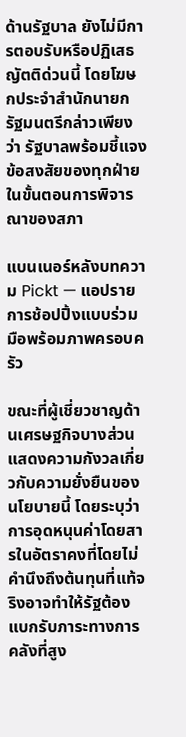ด้านรัฐบาล ยังไม่มีการตอบรับหรือปฏิเสธญัตติด่วนนี้ โดยโฆษกประจำสำนักนายกรัฐมนตรีกล่าวเพียงว่า รัฐบาลพร้อมชี้แจงข้อสงสัยของทุกฝ่ายในขั้นตอนการพิจารณาของสภา

แบนเนอร์หลังบทความ Pickt — แอปรายการช้อปปิ้งแบบร่วมมือพร้อมภาพครอบครัว

ขณะที่ผู้เชี่ยวชาญด้านเศรษฐกิจบางส่วนแสดงความกังวลเกี่ยวกับความยั่งยืนของนโยบายนี้ โดยระบุว่าการอุดหนุนค่าโดยสารในอัตราคงที่โดยไม่คำนึงถึงต้นทุนที่แท้จริงอาจทำให้รัฐต้องแบกรับภาระทางการคลังที่สูง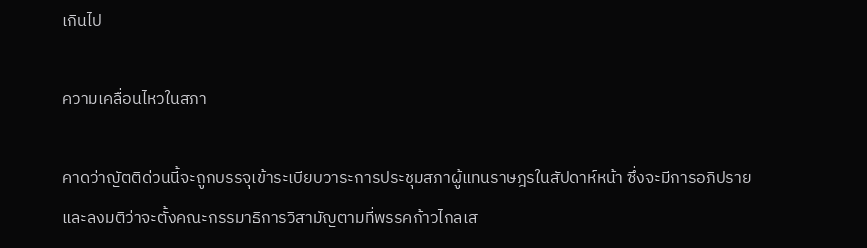เกินไป

ความเคลื่อนไหวในสภา

คาดว่าญัตติด่วนนี้จะถูกบรรจุเข้าระเบียบวาระการประชุมสภาผู้แทนราษฎรในสัปดาห์หน้า ซึ่งจะมีการอภิปรายและลงมติว่าจะตั้งคณะกรรมาธิการวิสามัญตามที่พรรคก้าวไกลเส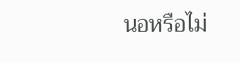นอหรือไม่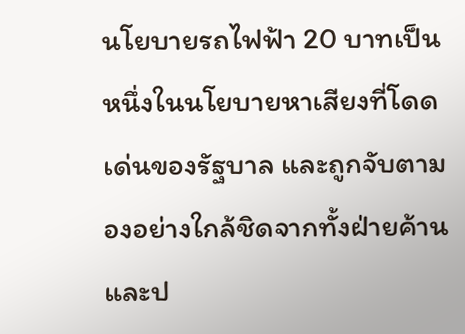นโยบายรถไฟฟ้า 20 บาทเป็นหนึ่งในนโยบายหาเสียงที่โดดเด่นของรัฐบาล และถูกจับตามองอย่างใกล้ชิดจากทั้งฝ่ายค้านและป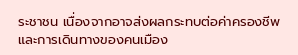ระชาชน เนื่องจากอาจส่งผลกระทบต่อค่าครองชีพและการเดินทางของคนเมือง